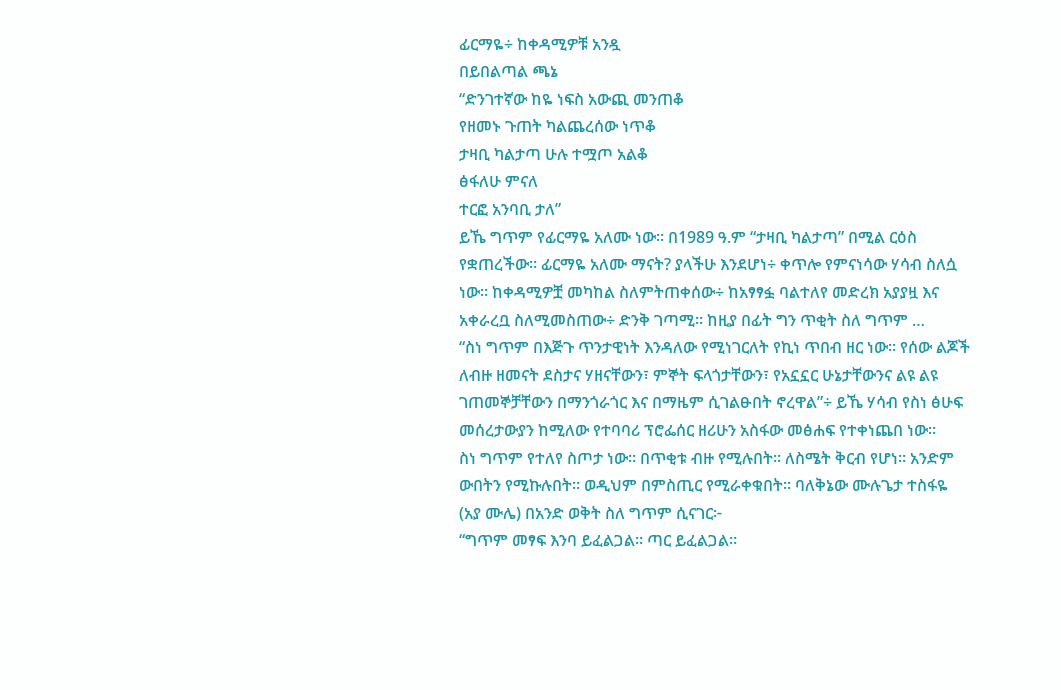ፊርማዬ÷ ከቀዳሚዎቹ አንዷ
በይበልጣል ጫኔ
“ድንገተኛው ከዬ ነፍስ አውጪ መንጠቆ
የዘመኑ ጉጠት ካልጨረሰው ነጥቆ
ታዛቢ ካልታጣ ሁሉ ተሟጦ አልቆ
ፅፋለሁ ምናለ
ተርፎ አንባቢ ታለ”
ይኼ ግጥም የፊርማዬ አለሙ ነው። በ1989 ዓ.ም “ታዛቢ ካልታጣ” በሚል ርዕስ የቋጠረችው። ፊርማዬ አለሙ ማናት? ያላችሁ እንደሆነ÷ ቀጥሎ የምናነሳው ሃሳብ ስለሷ ነው። ከቀዳሚዎቿ መካከል ስለምትጠቀሰው÷ ከአፃፃፏ ባልተለየ መድረክ አያያዟ እና አቀራረቧ ስለሚመስጠው÷ ድንቅ ገጣሚ። ከዚያ በፊት ግን ጥቂት ስለ ግጥም …
“ስነ ግጥም በእጅጉ ጥንታዊነት እንዳለው የሚነገርለት የኪነ ጥበብ ዘር ነው። የሰው ልጆች ለብዙ ዘመናት ደስታና ሃዘናቸውን፣ ምኞት ፍላጎታቸውን፣ የአኗኗር ሁኔታቸውንና ልዩ ልዩ ገጠመኞቻቸውን በማንጎራጎር እና በማዜም ሲገልፁበት ኖረዋል”÷ ይኼ ሃሳብ የስነ ፅሁፍ መሰረታውያን ከሚለው የተባባሪ ፕሮፌሰር ዘሪሁን አስፋው መፅሐፍ የተቀነጨበ ነው።
ስነ ግጥም የተለየ ስጦታ ነው። በጥቂቱ ብዙ የሚሉበት። ለስሜት ቅርብ የሆነ። አንድም ውበትን የሚኩሉበት። ወዲህም በምስጢር የሚራቀቁበት። ባለቅኔው ሙሉጌታ ተስፋዬ (አያ ሙሌ) በአንድ ወቅት ስለ ግጥም ሲናገር፦
“ግጥም መፃፍ እንባ ይፈልጋል። ጣር ይፈልጋል።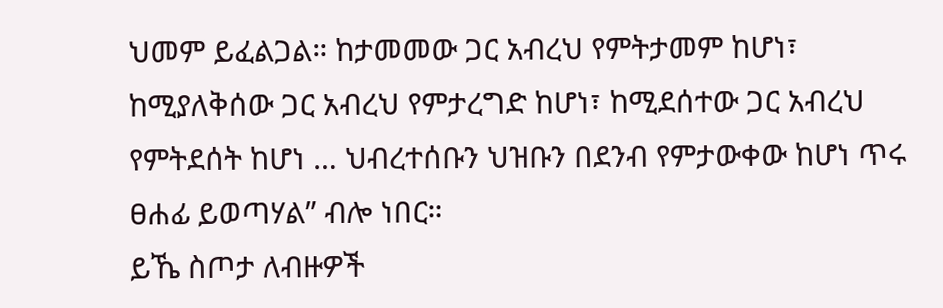ህመም ይፈልጋል። ከታመመው ጋር አብረህ የምትታመም ከሆነ፣ ከሚያለቅሰው ጋር አብረህ የምታረግድ ከሆነ፣ ከሚደሰተው ጋር አብረህ የምትደሰት ከሆነ … ህብረተሰቡን ህዝቡን በደንብ የምታውቀው ከሆነ ጥሩ ፀሐፊ ይወጣሃል” ብሎ ነበር።
ይኼ ስጦታ ለብዙዎች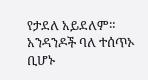የታደለ አይደለም። አንዳንዶች ባለ ተሰጥኦ ቢሆኑ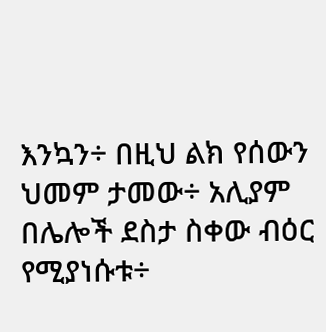እንኳን÷ በዚህ ልክ የሰውን ህመም ታመው÷ አሊያም በሌሎች ደስታ ስቀው ብዕር የሚያነሱቱ÷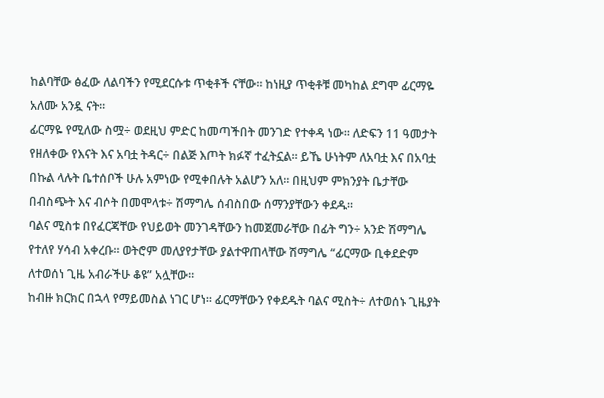ከልባቸው ፅፈው ለልባችን የሚደርሱቱ ጥቂቶች ናቸው። ከነዚያ ጥቂቶቹ መካከል ደግሞ ፊርማዬ አለሙ አንዷ ናት።
ፊርማዬ የሚለው ስሟ÷ ወደዚህ ምድር ከመጣችበት መንገድ የተቀዳ ነው። ለድፍን 11 ዓመታት የዘለቀው የእናት እና አባቷ ትዳር÷ በልጅ እጦት ክፉኛ ተፈትኗል። ይኼ ሁነትም ለአባቷ እና በአባቷ በኩል ላሉት ቤተሰቦች ሁሉ አምነው የሚቀበሉት አልሆን አለ። በዚህም ምክንያት ቤታቸው በብስጭት እና ብሶት በመሞላቱ÷ ሽማግሌ ሰብስበው ሰማንያቸውን ቀደዱ።
ባልና ሚስቱ በየፈርጃቸው የህይወት መንገዳቸውን ከመጀመራቸው በፊት ግን÷ አንድ ሽማግሌ የተለየ ሃሳብ አቀረቡ። ወትሮም መለያየታቸው ያልተዋጠላቸው ሽማግሌ “ፊርማው ቢቀደድም ለተወሰነ ጊዜ አብራችሁ ቆዩ” አሏቸው።
ከብዙ ክርክር በኋላ የማይመስል ነገር ሆነ። ፊርማቸውን የቀደዱት ባልና ሚስት÷ ለተወሰኑ ጊዜያት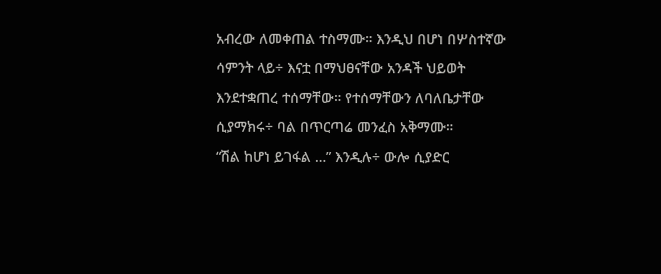አብረው ለመቀጠል ተስማሙ። እንዲህ በሆነ በሦስተኛው ሳምንት ላይ÷ እናቷ በማህፀናቸው አንዳች ህይወት እንደተቋጠረ ተሰማቸው። የተሰማቸውን ለባለቤታቸው ሲያማክሩ÷ ባል በጥርጣሬ መንፈስ አቅማሙ።
“ሽል ከሆነ ይገፋል …” እንዲሉ÷ ውሎ ሲያድር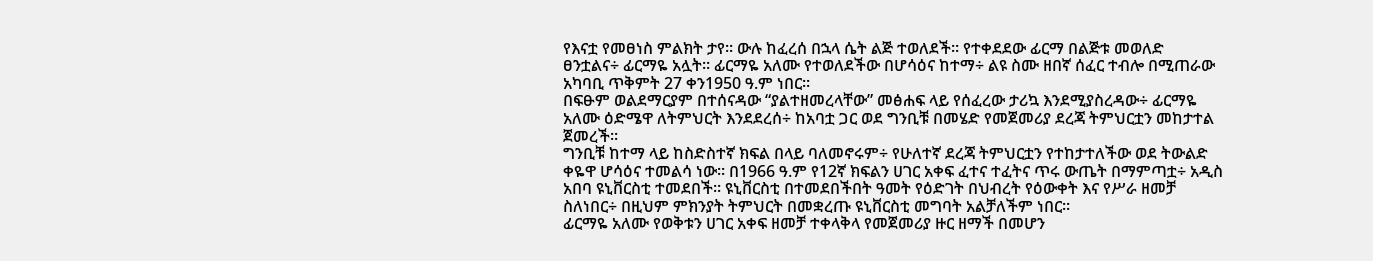የእናቷ የመፀነስ ምልክት ታየ። ውሉ ከፈረሰ በኋላ ሴት ልጅ ተወለደች። የተቀደደው ፊርማ በልጅቱ መወለድ ፀንቷልና÷ ፊርማዬ አሏት። ፊርማዬ አለሙ የተወለደችው በሆሳዕና ከተማ÷ ልዩ ስሙ ዘበኛ ሰፈር ተብሎ በሚጠራው አካባቢ ጥቅምት 27 ቀን1950 ዓ.ም ነበር።
በፍፁም ወልደማርያም በተሰናዳው “ያልተዘመረላቸው” መፅሐፍ ላይ የሰፈረው ታሪኳ እንደሚያስረዳው÷ ፊርማዬ አለሙ ዕድሜዋ ለትምህርት እንደደረሰ÷ ከአባቷ ጋር ወደ ግንቢቹ በመሄድ የመጀመሪያ ደረጃ ትምህርቷን መከታተል ጀመረች።
ግንቢቹ ከተማ ላይ ከስድስተኛ ክፍል በላይ ባለመኖሩም÷ የሁለተኛ ደረጃ ትምህርቷን የተከታተለችው ወደ ትውልድ ቀዬዋ ሆሳዕና ተመልሳ ነው። በ1966 ዓ.ም የ12ኛ ክፍልን ሀገር አቀፍ ፈተና ተፈትና ጥሩ ውጤት በማምጣቷ÷ አዲስ አበባ ዩኒቨርስቲ ተመደበች። ዩኒቨርስቲ በተመደበችበት ዓመት የዕድገት በህብረት የዕውቀት እና የሥራ ዘመቻ ስለነበር÷ በዚህም ምክንያት ትምህርት በመቋረጡ ዩኒቨርስቲ መግባት አልቻለችም ነበር።
ፊርማዬ አለሙ የወቅቱን ሀገር አቀፍ ዘመቻ ተቀላቅላ የመጀመሪያ ዙር ዘማች በመሆን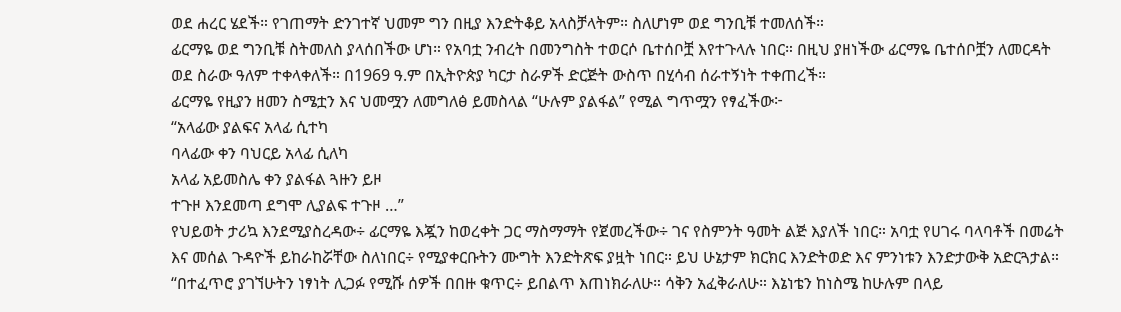ወደ ሐረር ሄደች። የገጠማት ድንገተኛ ህመም ግን በዚያ እንድትቆይ አላስቻላትም። ስለሆነም ወደ ግንቢቹ ተመለሰች።
ፊርማዬ ወደ ግንቢቹ ስትመለስ ያላሰበችው ሆነ። የአባቷ ንብረት በመንግስት ተወርሶ ቤተሰቦቿ እየተጉላሉ ነበር። በዚህ ያዘነችው ፊርማዬ ቤተሰቦቿን ለመርዳት ወደ ስራው ዓለም ተቀላቀለች። በ1969 ዓ.ም በኢትዮጵያ ካርታ ስራዎች ድርጅት ውስጥ በሂሳብ ሰራተኝነት ተቀጠረች።
ፊርማዬ የዚያን ዘመን ስሜቷን እና ህመሟን ለመግለፅ ይመስላል “ሁሉም ያልፋል” የሚል ግጥሟን የፃፈችው፦
“አላፊው ያልፍና አላፊ ሲተካ
ባላፊው ቀን ባህርይ አላፊ ሲለካ
አላፊ አይመስሌ ቀን ያልፋል ጓዙን ይዞ
ተጉዞ እንደመጣ ደግሞ ሊያልፍ ተጉዞ …”
የህይወት ታሪኳ እንደሚያስረዳው÷ ፊርማዬ እጇን ከወረቀት ጋር ማስማማት የጀመረችው÷ ገና የስምንት ዓመት ልጅ እያለች ነበር። አባቷ የሀገሩ ባላባቶች በመሬት እና መሰል ጉዳዮች ይከራከሯቸው ስለነበር÷ የሚያቀርቡትን ሙግት እንድትጽፍ ያዟት ነበር። ይህ ሁኔታም ክርክር እንድትወድ እና ምንነቱን እንድታውቅ አድርጓታል።
“በተፈጥሮ ያገኘሁትን ነፃነት ሊጋፉ የሚሹ ሰዎች በበዙ ቁጥር÷ ይበልጥ እጠነክራለሁ። ሳቅን አፈቅራለሁ። እኔነቴን ከነስሜ ከሁሉም በላይ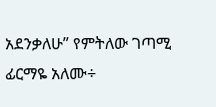አደንቃለሁ” የምትለው ገጣሚ ፊርማዬ አለሙ÷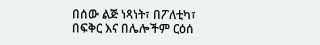በሰው ልጅ ነጻነት፣ በፖለቲካ፣ በፍቅር እና በሌሎችም ርዕሰ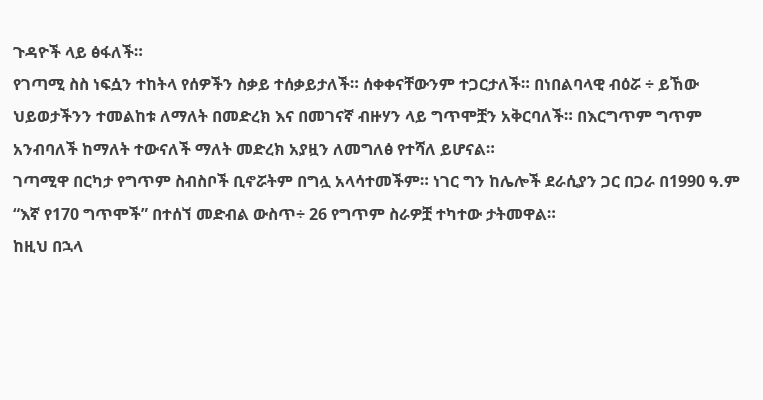ጉዳዮች ላይ ፅፋለች።
የገጣሚ ስስ ነፍሷን ተከትላ የሰዎችን ስቃይ ተሰቃይታለች። ሰቀቀናቸውንም ተጋርታለች። በነበልባላዊ ብዕሯ ÷ ይኸው ህይወታችንን ተመልከቱ ለማለት በመድረክ እና በመገናኛ ብዙሃን ላይ ግጥሞቿን አቅርባለች። በእርግጥም ግጥም አንብባለች ከማለት ተውናለች ማለት መድረክ አያዟን ለመግለፅ የተሻለ ይሆናል።
ገጣሚዋ በርካታ የግጥም ስብስቦች ቢኖሯትም በግሏ አላሳተመችም። ነገር ግን ከሌሎች ደራሲያን ጋር በጋራ በ1990 ዓ.ም “እኛ የ170 ግጥሞች” በተሰኘ መድብል ውስጥ÷ 26 የግጥም ስራዎቿ ተካተው ታትመዋል።
ከዚህ በኋላ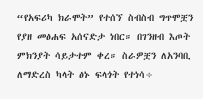“የአፍሪካ ክራሞት” የተሰኘ ስብስብ ግጥሞቿን የያዘ መፅሐፍ አሰናድታ ነበር። በገንዘብ እጦት ምክንያት ሳይታተም ቀረ። ስራዎቿን ለአንባቢ ለማድረስ ካላት ፅኑ ፍላጎት የተነሳ÷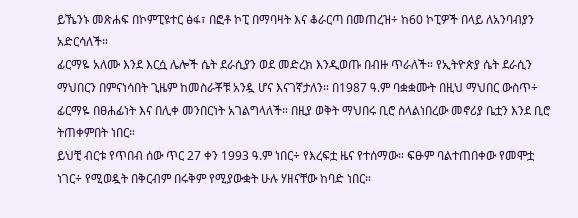ይኼንኑ መጽሐፍ በኮምፒዩተር ፅፋ፣ በፎቶ ኮፒ በማባዛት እና ቆራርጣ በመጠረዝ÷ ከ60 ኮፒዎች በላይ ለአንባብያን አድርሳለች።
ፊርማዬ አለሙ እንደ እርሷ ሌሎች ሴት ደራሲያን ወደ መድረክ እንዲወጡ በብዙ ጥራለች። የኢትዮጵያ ሴት ደራሲን ማህበርን በምናነሳበት ጊዜም ከመስራቾቹ አንዷ ሆና እናገኛታለን። በ1987 ዓ.ም ባቋቋሙት በዚህ ማህበር ውስጥ÷ ፊርማዬ በፀሐፊነት እና በሊቀ መንበርነት አገልግላለች። በዚያ ወቅት ማህበሩ ቢሮ ስላልነበረው መኖሪያ ቤቷን እንደ ቢሮ ትጠቀምበት ነበር።
ይህቺ ብርቱ የጥበብ ሰው ጥር 27 ቀን 1993 ዓ.ም ነበር÷ የእረፍቷ ዜና የተሰማው። ፍፁም ባልተጠበቀው የመሞቷ ነገር÷ የሚወዷት በቅርብም በሩቅም የሚያውቋት ሁሉ ሃዘናቸው ከባድ ነበር።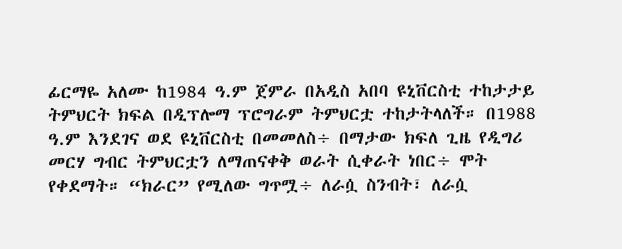ፊርማዬ አለሙ ከ1984 ዓ.ም ጀምራ በአዲስ አበባ ዩኒቨርስቲ ተከታታይ ትምህርት ክፍል በዲፕሎማ ፕሮግራም ትምህርቷ ተከታትላለች። በ1988 ዓ.ም እንደገና ወደ ዩኒቨርስቲ በመመለስ÷ በማታው ክፍለ ጊዜ የዲግሪ መርሃ ግብር ትምህርቷን ለማጠናቀቅ ወራት ሲቀራት ነበር÷ ሞት የቀደማት። “ክራር” የሚለው ግጥሟ÷ ለራሷ ስንብት፣ ለራሷ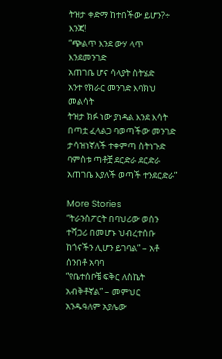ትዝታ ቀድማ ከተበችው ይሆን?÷ እንጃ!
“ጭልጥ እንደ ውሃ ላጥ እንደመንገድ
አጠገቤ ሆና ሳላያት ስትሄድ
አንተ የክራር መንገድ እባክህ መልሳት
ትዝታ ክፉ ነው ያነዳል እንደ እሳት
በጣቷ ፈላልጋ ባወጣችው መንገድ
ታሳዝነኛለች ተቀምጣ ስትነጉድ
ባምስቱ ጣቶቿ ደርድራ ደርድራ
አጠገቤ እያለች ወጣች ተንደርድራ”

More Stories
“ትራንስፖርት በባህሪው ወሰን ተሻጋሪ በመሆኑ ህብረተሰቡ ከጎናችን ሊሆን ይገባል” – አቶ ሰንበቶ አባባ
“የቤተሰቦቼ ፍቅር ለስኬት አብቅቶኛል” – መምህር አንዱዓለም አያሌው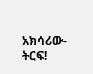አክሳሪው- ትርፍ!